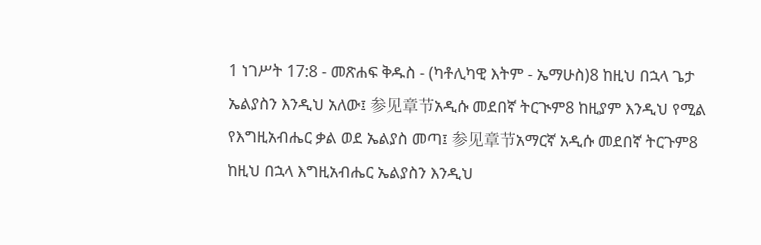1 ነገሥት 17:8 - መጽሐፍ ቅዱስ - (ካቶሊካዊ እትም - ኤማሁስ)8 ከዚህ በኋላ ጌታ ኤልያስን እንዲህ አለው፤ 参见章节አዲሱ መደበኛ ትርጒም8 ከዚያም እንዲህ የሚል የእግዚአብሔር ቃል ወደ ኤልያስ መጣ፤ 参见章节አማርኛ አዲሱ መደበኛ ትርጉም8 ከዚህ በኋላ እግዚአብሔር ኤልያስን እንዲህ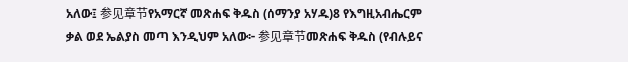አለው፤ 参见章节የአማርኛ መጽሐፍ ቅዱስ (ሰማንያ አሃዱ)8 የእግዚአብሔርም ቃል ወደ ኤልያስ መጣ እንዲህም አለው፦ 参见章节መጽሐፍ ቅዱስ (የብሉይና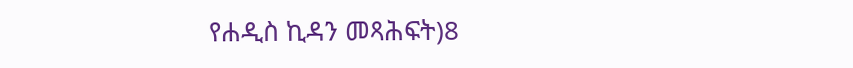የሐዲስ ኪዳን መጻሕፍት)8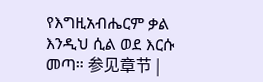የእግዚአብሔርም ቃል እንዲህ ሲል ወደ እርሱ መጣ። 参见章节 |